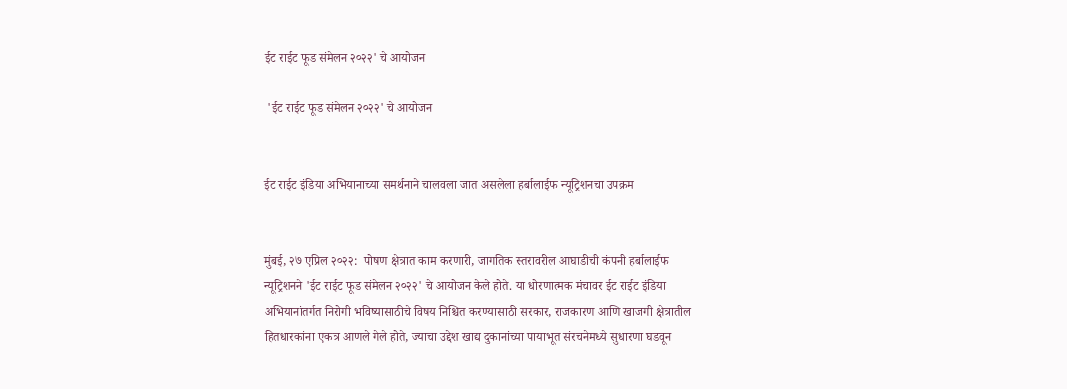ईट राईट फूड संमेलन २०२२' चे आयोजन

 'ईट राईट फूड संमेलन २०२२' चे आयोजन


ईट राईट इंडिया अभियानाच्या समर्थनाने चालवला जात असलेला हर्बालाईफ न्यूट्रिशनचा उपक्रम


मुंबई, २७ एप्रिल २०२२:  पोषण क्षेत्रात काम करणारी, जागतिक स्तरावरील आघाडीची कंपनी हर्बालाईफ न्यूट्रिशनने 'ईट राईट फूड संमेलन २०२२' चे आयोजन केले होते. या धोरणात्मक मंचावर ईट राईट इंडिया अभियानांतर्गत निरोगी भविष्यासाठीचे विषय निश्चित करण्यासाठी सरकार, राजकारण आणि खाजगी क्षेत्रातील हितधारकांना एकत्र आणले गेले होते, ज्याचा उद्देश खाद्य दुकानांच्या पायाभूत संरचनेमध्ये सुधारणा घडवून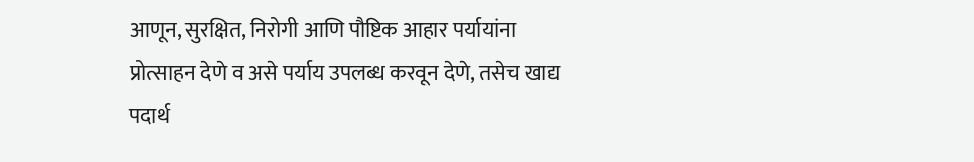आणून, सुरक्षित, निरोगी आणि पौष्टिक आहार पर्यायांना प्रोत्साहन देणे व असे पर्याय उपलब्ध करवून देणे, तसेच खाद्य पदार्थ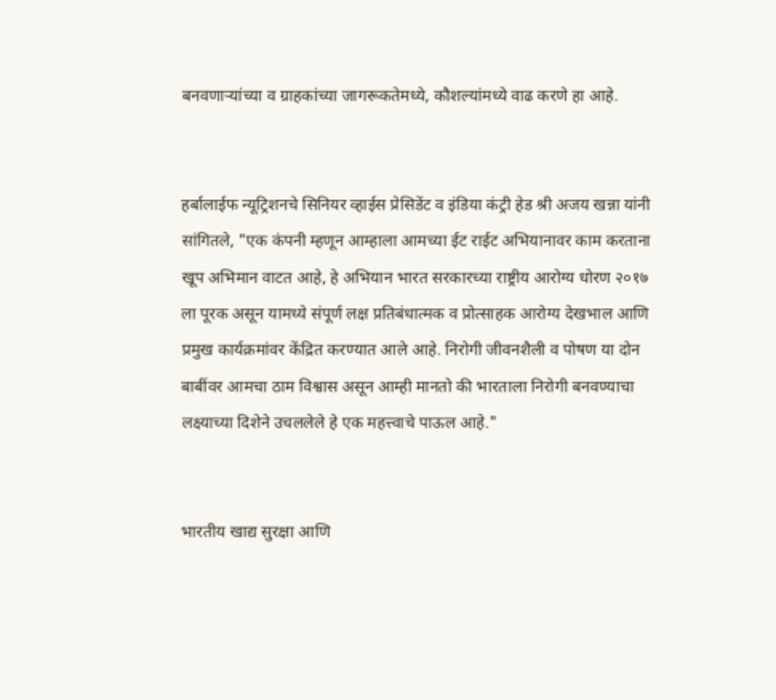बनवणाऱ्यांच्या व ग्राहकांच्या जागरूकतेमध्ये, कौशल्यांमध्ये वाढ करणे हा आहे.


हर्बालाईफ न्यूट्रिशनचे सिनियर व्हाईस प्रेसिडेंट व इंडिया कंट्री हेड श्री अजय खन्ना यांनी सांगितले, "एक कंपनी म्हणून आम्हाला आमच्या ईट राईट अभियानावर काम करताना खूप अभिमान वाटत आहे, हे अभियान भारत सरकारच्या राष्ट्रीय आरोग्य धोरण २०१७ ला पूरक असून यामध्ये संपूर्ण लक्ष प्रतिबंधात्मक व प्रोत्साहक आरोग्य देखभाल आणि प्रमुख कार्यक्रमांवर केंद्रित करण्यात आले आहे. निरोगी जीवनशैली व पोषण या दोन बाबींवर आमचा ठाम विश्वास असून आम्ही मानतो की भारताला निरोगी बनवण्याचा लक्ष्याच्या दिशेने उचललेले हे एक महत्त्वाचे पाऊल आहे."


भारतीय खाद्य सुरक्षा आणि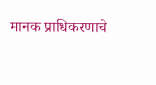मानक प्राधिकरणाचे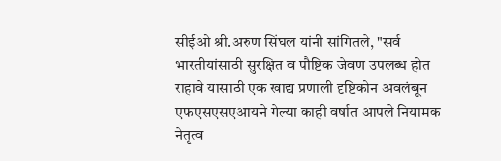सीईओ श्री.अरुण सिंघल यांनी सांगितले, "सर्व भारतीयांसाठी सुरक्षित व पौष्टिक जेवण उपलब्ध होत राहावे यासाठी एक खाद्य प्रणाली दृष्टिकोन अवलंबून एफएसएसएआयने गेल्या काही वर्षात आपले नियामक नेतृत्व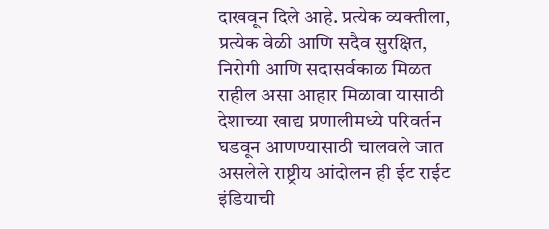दाखवून दिले आहे. प्रत्येक व्यक्तीला, प्रत्येक वेळी आणि सदैव सुरक्षित, निरोगी आणि सदासर्वकाळ मिळत राहील असा आहार मिळावा यासाठी देशाच्या खाद्य प्रणालीमध्ये परिवर्तन घडवून आणण्यासाठी चालवले जात असलेले राष्ट्रीय आंदोलन ही ईट राईट इंडियाची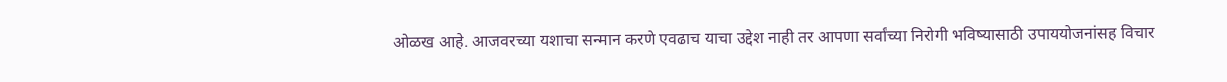ओळख आहे. आजवरच्या यशाचा सन्मान करणे एवढाच याचा उद्देश नाही तर आपणा सर्वांच्या निरोगी भविष्यासाठी उपाययोजनांसह विचार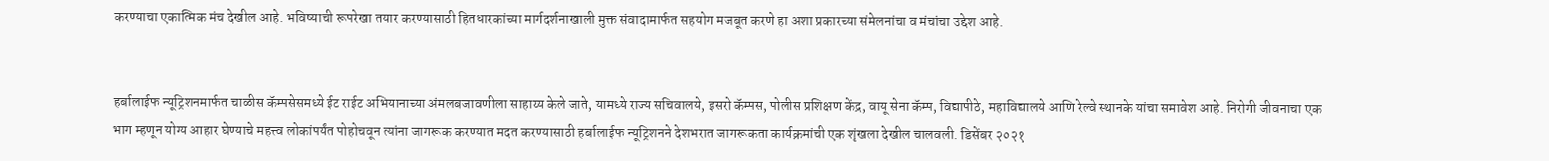करण्याचा एकात्मिक मंच देखील आहे. भविष्याची रूपरेखा तयार करण्यासाठी हितधारकांच्या मार्गदर्शनाखाली मुक्त संवादामार्फत सहयोग मजबूत करणे हा अशा प्रकारच्या संमेलनांचा व मंचांचा उद्देश आहे.


हर्बालाईफ न्यूट्रिशनमार्फत चाळीस कॅम्पसेसमध्ये ईट राईट अभियानाच्या अंमलबजावणीला साहाय्य केले जाते, यामध्ये राज्य सचिवालये, इसरो कॅम्पस, पोलीस प्रशिक्षण केंद्र, वायू सेना कॅम्प, विद्यापीठे, महाविद्यालये आणि रेल्वे स्थानके यांचा समावेश आहे. निरोगी जीवनाचा एक भाग म्हणून योग्य आहार घेण्याचे महत्त्व लोकांपर्यंत पोहोचवून त्यांना जागरूक करण्यात मदत करण्यासाठी हर्बालाईफ न्यूट्रिशनने देशभरात जागरूकता कार्यक्रमांची एक शृंखला देखील चालवली. डिसेंबर २०२१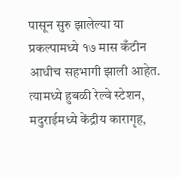पासून सुरु झालेल्या या प्रकल्पामध्ये १७ मास कँटीन आधीच सहभागी झाली आहेत. त्यामध्ये हुबळी रेल्वे स्टेशन, मदुराईमध्ये केंद्रीय कारागृह,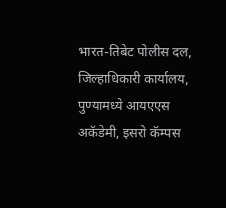भारत-तिबेट पोलीस दल, जिल्हाधिकारी कार्यालय, पुण्यामध्ये आयएएस अकॅडेमी, इसरो कॅम्पस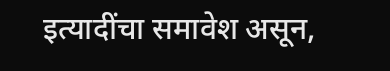इत्यादींचा समावेश असून,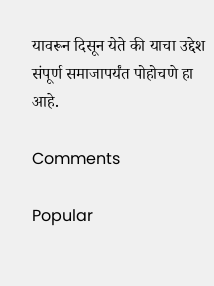यावरून दिसून येते की याचा उद्देश संपूर्ण समाजापर्यंत पोहोचणे हा आहे.

Comments

Popular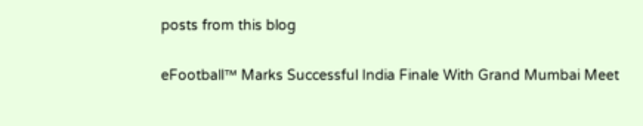posts from this blog

eFootball™ Marks Successful India Finale With Grand Mumbai Meet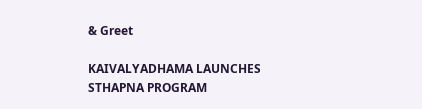& Greet

KAIVALYADHAMA LAUNCHES STHAPNA PROGRAM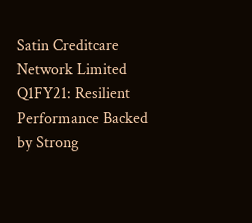Satin Creditcare Network Limited Q1FY21: Resilient Performance Backed by Strong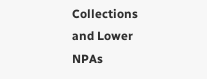Collections and Lower NPAs